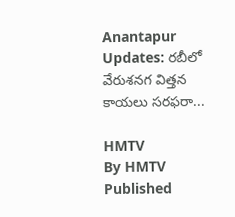Anantapur Updates: రబీలో వేరుశనగ విత్తన కాయలు సరఫరా...

HMTV
By HMTV
Published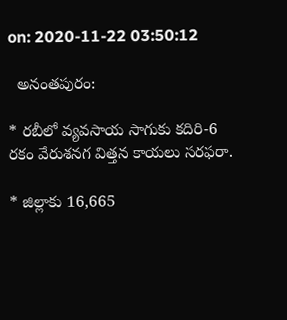on: 2020-11-22 03:50:12

  అనంతపురం:

* రబీలో వ్యవసాయ సాగుకు కదిరి-6 రకం వేరుశనగ విత్తన కాయలు సరఫరా.

* జిల్లాకు 16,665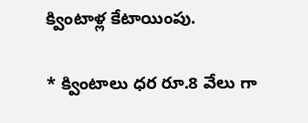క్వింటాళ్ల కేటాయింపు.

* క్వింటాలు ధర రూ.8 వేలు గా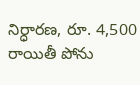నిర్ధారణ, రూ. 4,500 రాయితీ పోను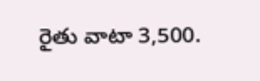రైతు వాటా 3,500.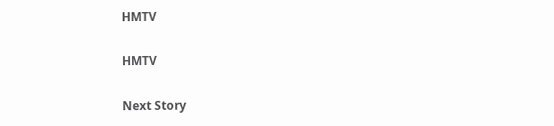HMTV

HMTV

Next Story